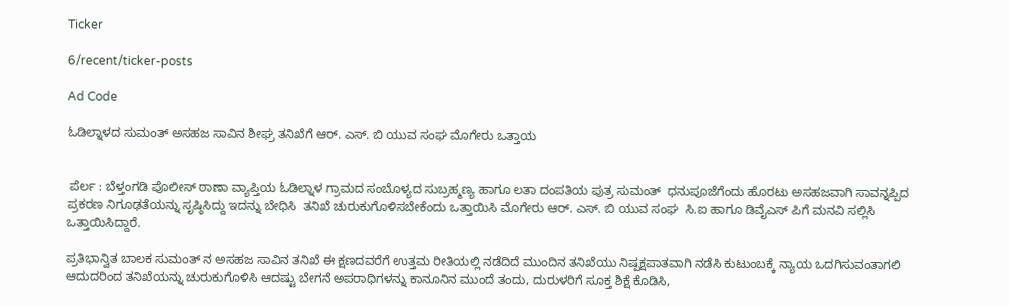Ticker

6/recent/ticker-posts

Ad Code

ಓಡಿಲ್ನಾಳದ ಸುಮಂತ್ ಅಸಹಜ ಸಾವಿನ ಶೀಘ್ರ ತನಿಖೆಗೆ ಆರ್. ಎಸ್. ಬಿ ಯುವ ಸಂಘ ಮೊಗೇರು ಒತ್ತಾಯ


 ಪೆರ್ಲ : ಬೆಳ್ತಂಗಡಿ ಪೊಲೀಸ್ ಠಾಣಾ ವ್ಯಾಪ್ತಿಯ ಓಡಿಲ್ನಾಳ ಗ್ರಾಮದ ಸಂಬೊಳ್ಯದ ಸುಬ್ರಹ್ಮಣ್ಯ ಹಾಗೂ ಲತಾ ದಂಪತಿಯ ಪುತ್ರ ಸುಮಂತ್  ಧನುಪೂಜೆಗೆಂದು ಹೊರಟು ಅಸಹಜವಾಗಿ ಸಾವನ್ನಪ್ಪಿದ ಪ್ರಕರಣ ನಿಗೂಢತೆಯನ್ನು ಸೃಷ್ಠಿಸಿದ್ದು ಇದನ್ನು ಬೇಧಿಸಿ  ತನಿಖೆ ಚುರುಕುಗೊಳಿಸಬೇಕೆಂದು ಒತ್ತಾಯಿಸಿ ಮೊಗೇರು ಆರ್. ಎಸ್. ಬಿ ಯುವ ಸಂಘ  ಸಿ.ಐ ಹಾಗೂ ಡಿವೈಎಸ್ ಪಿಗೆ ಮನವಿ ಸಲ್ಲಿಸಿ ಒತ್ತಾಯಿಸಿದ್ದಾರೆ.

ಪ್ರತಿಭಾನ್ವಿತ ಬಾಲಕ ಸುಮಂತ್ ನ ಅಸಹಜ ಸಾವಿನ ತನಿಖೆ ಈ ಕ್ಷಣದವರೆಗೆ ಉತ್ತಮ ರೀತಿಯಲ್ಲಿ ನಡೆದಿದೆ ಮುಂದಿನ ತನಿಖೆಯು ನಿಷ್ಪಕ್ಷಪಾತವಾಗಿ ನಡೆಸಿ ಕುಟುಂಬಕ್ಕೆ ನ್ಯಾಯ ಒದಗಿಸುವಂತಾಗಲಿ ಆದುದರಿಂದ ತನಿಖೆಯನ್ನು ಚುರುಕುಗೊಳಿಸಿ ಆದಷ್ಟು ಬೇಗನೆ ಅಪರಾಧಿಗಳನ್ನು ಕಾನೂನಿನ ಮುಂದೆ ತಂದು, ದುರುಳರಿಗೆ ಸೂಕ್ತ ಶಿಕ್ಷೆ ಕೊಡಿಸಿ,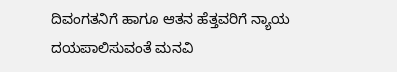ದಿವಂಗತನಿಗೆ ಹಾಗೂ ಆತನ ಹೆತ್ತವರಿಗೆ ನ್ಯಾಯ ದಯಪಾಲಿಸುವಂತೆ ಮನವಿ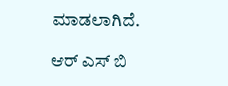ಮಾಡಲಾಗಿದೆ.

ಆರ್ ಎಸ್ ಬಿ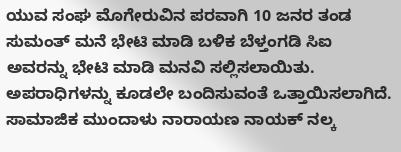ಯುವ ಸಂಘ ಮೊಗೇರುವಿನ ಪರವಾಗಿ 10 ಜನರ ತಂಡ   ಸುಮಂತ್ ಮನೆ ಭೇಟಿ ಮಾಡಿ ಬಳಿಕ ಬೆಳ್ತಂಗಡಿ ಸಿಐ  ಅವರನ್ನು ಭೇಟಿ ಮಾಡಿ ಮನವಿ ಸಲ್ಲಿಸಲಾಯಿತು. ಅಪರಾಧಿಗಳನ್ನು ಕೂಡಲೇ ಬಂದಿಸುವಂತೆ ಒತ್ತಾಯಿಸಲಾಗಿದೆ. ಸಾಮಾಜಿಕ ಮುಂದಾಳು ನಾರಾಯಣ ನಾಯಕ್ ನಲ್ಕ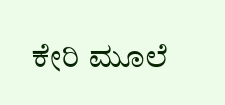ಕೇರಿ ಮೂಲೆ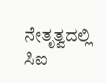ನೇತೃತ್ವದಲ್ಲಿ ಸಿಐ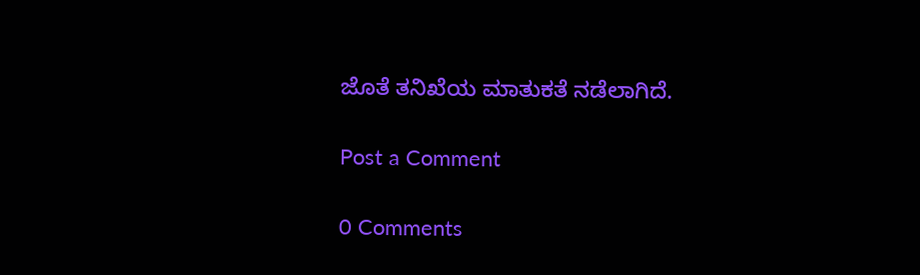ಜೊತೆ ತನಿಖೆಯ ಮಾತುಕತೆ ನಡೆಲಾಗಿದೆ.

Post a Comment

0 Comments